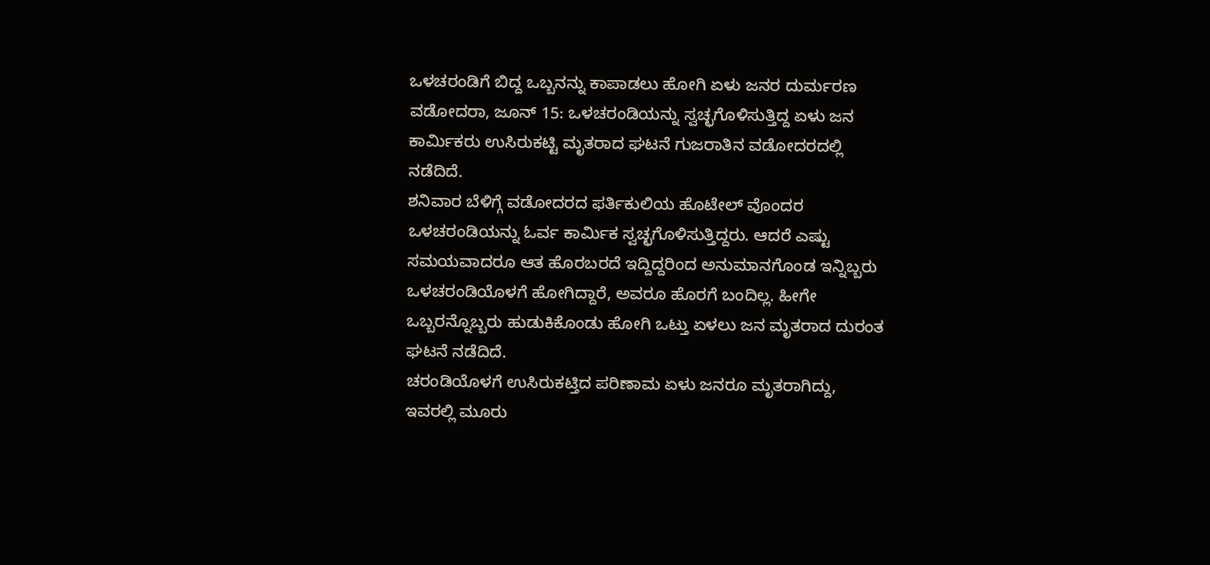ಒಳಚರಂಡಿಗೆ ಬಿದ್ದ ಒಬ್ಬನನ್ನು ಕಾಪಾಡಲು ಹೋಗಿ ಏಳು ಜನರ ದುರ್ಮರಣ
ವಡೋದರಾ, ಜೂನ್ 15: ಒಳಚರಂಡಿಯನ್ನು ಸ್ವಚ್ಛಗೊಳಿಸುತ್ತಿದ್ದ ಏಳು ಜನ ಕಾರ್ಮಿಕರು ಉಸಿರುಕಟ್ಟಿ ಮೃತರಾದ ಘಟನೆ ಗುಜರಾತಿನ ವಡೋದರದಲ್ಲಿ ನಡೆದಿದೆ.
ಶನಿವಾರ ಬೆಳಿಗ್ಗೆ ವಡೋದರದ ಫರ್ತಿಕುಲಿಯ ಹೊಟೇಲ್ ವೊಂದರ ಒಳಚರಂಡಿಯನ್ನು ಓರ್ವ ಕಾರ್ಮಿಕ ಸ್ವಚ್ಛಗೊಳಿಸುತ್ತಿದ್ದರು. ಆದರೆ ಎಷ್ಟು ಸಮಯವಾದರೂ ಆತ ಹೊರಬರದೆ ಇದ್ದಿದ್ದರಿಂದ ಅನುಮಾನಗೊಂಡ ಇನ್ನಿಬ್ಬರು ಒಳಚರಂಡಿಯೊಳಗೆ ಹೋಗಿದ್ದಾರೆ, ಅವರೂ ಹೊರಗೆ ಬಂದಿಲ್ಲ. ಹೀಗೇ ಒಬ್ಬರನ್ನೊಬ್ಬರು ಹುಡುಕಿಕೊಂಡು ಹೋಗಿ ಒಟ್ತು ಏಳಲು ಜನ ಮೃತರಾದ ದುರಂತ ಘಟನೆ ನಡೆದಿದೆ.
ಚರಂಡಿಯೊಳಗೆ ಉಸಿರುಕಟ್ತಿದ ಪರಿಣಾಮ ಏಳು ಜನರೂ ಮೃತರಾಗಿದ್ದು, ಇವರಲ್ಲಿ ಮೂರು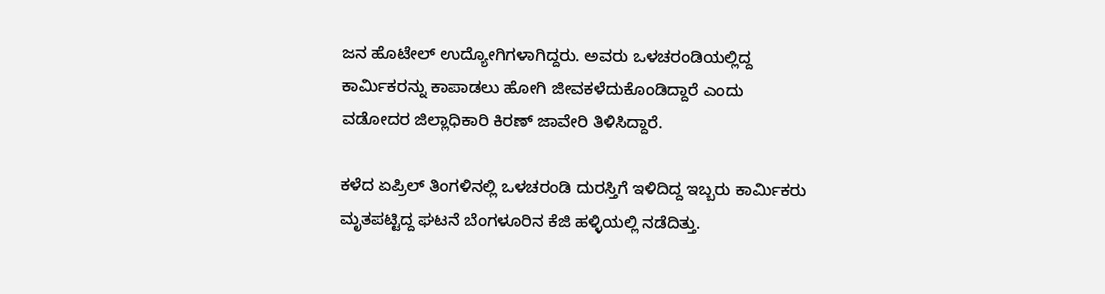ಜನ ಹೊಟೇಲ್ ಉದ್ಯೋಗಿಗಳಾಗಿದ್ದರು. ಅವರು ಒಳಚರಂಡಿಯಲ್ಲಿದ್ದ ಕಾರ್ಮಿಕರನ್ನು ಕಾಪಾಡಲು ಹೋಗಿ ಜೀವಕಳೆದುಕೊಂಡಿದ್ದಾರೆ ಎಂದು ವಡೋದರ ಜಿಲ್ಲಾಧಿಕಾರಿ ಕಿರಣ್ ಜಾವೇರಿ ತಿಳಿಸಿದ್ದಾರೆ.

ಕಳೆದ ಏಪ್ರಿಲ್ ತಿಂಗಳಿನಲ್ಲಿ ಒಳಚರಂಡಿ ದುರಸ್ತಿಗೆ ಇಳಿದಿದ್ದ ಇಬ್ಬರು ಕಾರ್ಮಿಕರು ಮೃತಪಟ್ಟಿದ್ದ ಘಟನೆ ಬೆಂಗಳೂರಿನ ಕೆಜಿ ಹಳ್ಳಿಯಲ್ಲಿ ನಡೆದಿತ್ತು.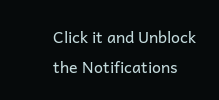Click it and Unblock the Notifications